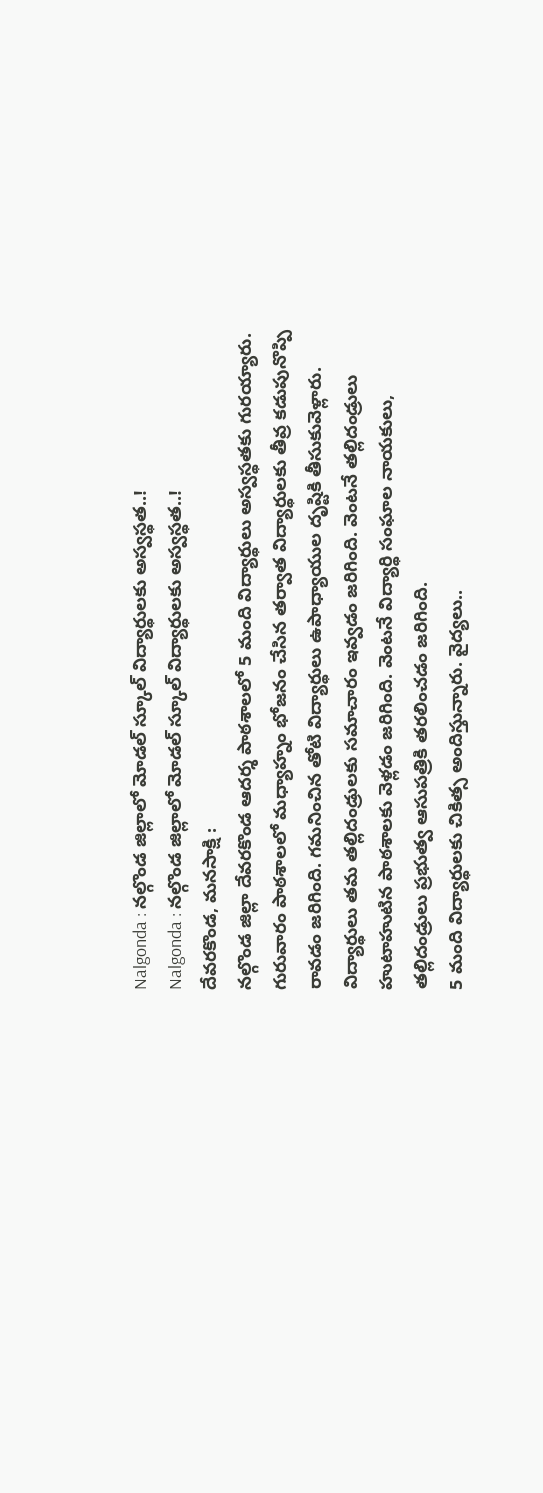Nalgonda : నల్గొండ జిల్లాలో మోడల్ స్కూల్ విద్యార్థులకు అస్వస్థత..!
Nalgonda : నల్గొండ జిల్లాలో మోడల్ స్కూల్ విద్యార్థులకు అస్వస్థత..!
దేవరకొండ, మనసాక్షి :
నల్గొండ జిల్లా దేవరకొండ ఆదర్శ పాఠశాలలో 5 మంది విద్యార్థులు అస్వస్థతకు గురయ్యారు. గురువారం పాఠశాలలో మధ్యాహ్నం భోజనం చేసిన తర్వాత విద్యార్థులకు తీవ్ర కడుపునొప్పి రావడం జరిగింది. గమనించిన తోటి విద్యార్థులు ఉపాధ్యాయుల దృష్టికి తీసుకువెళ్లారు.
విద్యార్థులు తమ తల్లిదండ్రులకు సమాచారం ఇవ్వడం జరిగింది. వెంటనే తల్లిదండ్రులు హుటాహుటిన పాఠశాలకు వెళ్లడం జరిగింది. వెంటనే విద్యార్థి సంఘాల నాయకులు, తల్లిదండ్రులు ప్రభుత్వ ఆసుపత్రికి తరలించడం జరిగింది.
5 మంది విద్యార్థులకు చికిత్స అందిస్తున్నారు. వైద్యలు..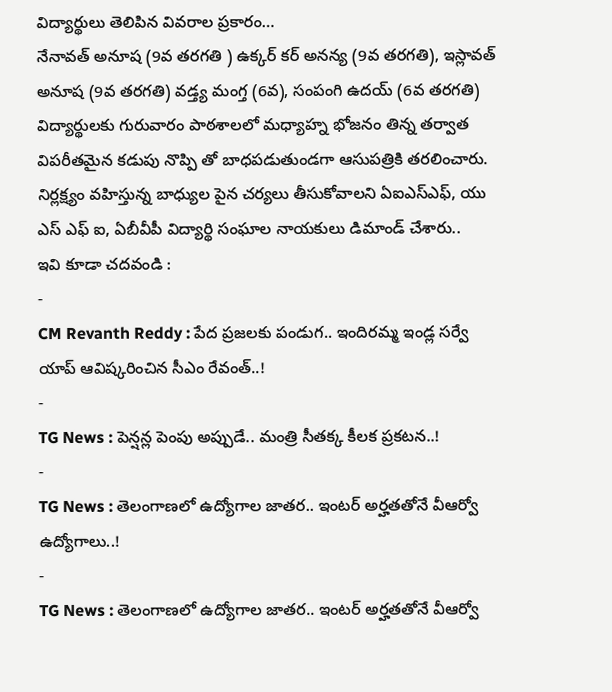విద్యార్థులు తెలిపిన వివరాల ప్రకారం…
నేనావత్ అనూష (9వ తరగతి ) ఉక్కర్ కర్ అనన్య (9వ తరగతి), ఇస్లావత్ అనూష (9వ తరగతి) వడ్త్య మంగ్త (6వ), సంపంగి ఉదయ్ (6వ తరగతి) విద్యార్థులకు గురువారం పాఠశాలలో మధ్యాహ్న భోజనం తిన్న తర్వాత విపరీతమైన కడుపు నొప్పి తో బాధపడుతుండగా ఆసుపత్రికి తరలించారు. నిర్లక్ష్యం వహిస్తున్న బాధ్యుల పైన చర్యలు తీసుకోవాలని ఏఐఎస్ఎఫ్, యు ఎస్ ఎఫ్ ఐ, ఏబీవీపీ విద్యార్థి సంఘాల నాయకులు డిమాండ్ చేశారు..
ఇవి కూడా చదవండి :
-
CM Revanth Reddy : పేద ప్రజలకు పండుగ.. ఇందిరమ్మ ఇండ్ల సర్వే యాప్ ఆవిష్కరించిన సీఎం రేవంత్..!
-
TG News : పెన్షన్ల పెంపు అప్పుడే.. మంత్రి సీతక్క కీలక ప్రకటన..!
-
TG News : తెలంగాణలో ఉద్యోగాల జాతర.. ఇంటర్ అర్హతతోనే వీఆర్వో ఉద్యోగాలు..!
-
TG News : తెలంగాణలో ఉద్యోగాల జాతర.. ఇంటర్ అర్హతతోనే వీఆర్వో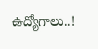ఉద్యోగాలు..!